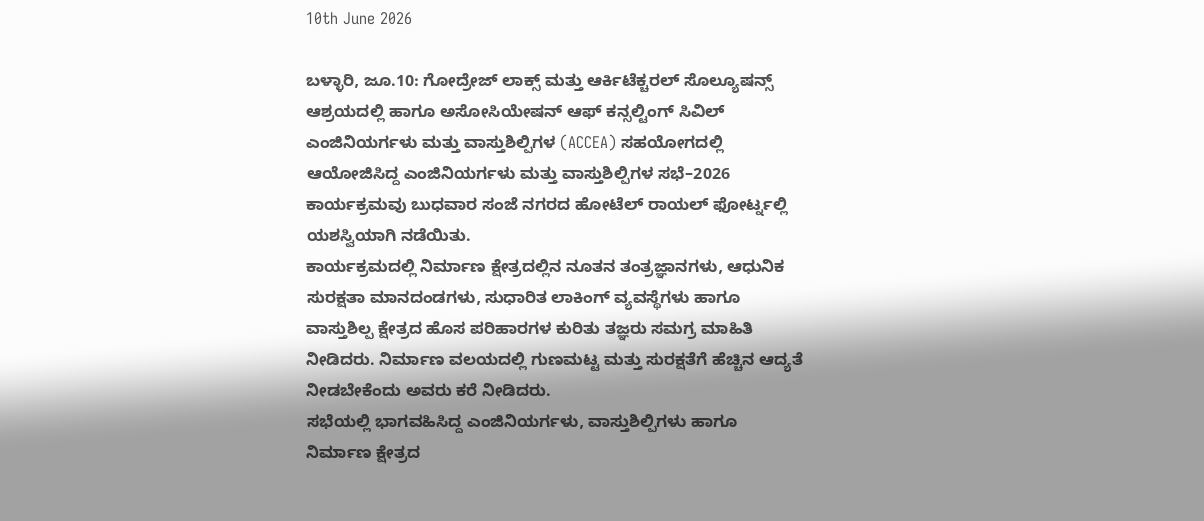10th June 2026

ಬಳ್ಳಾರಿ, ಜೂ.10: ಗೋದ್ರೇಜ್ ಲಾಕ್ಸ್ ಮತ್ತು ಆರ್ಕಿಟೆಕ್ಚರಲ್ ಸೊಲ್ಯೂಷನ್ಸ್ ಆಶ್ರಯದಲ್ಲಿ ಹಾಗೂ ಅಸೋಸಿಯೇಷನ್ ಆಫ್ ಕನ್ಸಲ್ಟಿಂಗ್ ಸಿವಿಲ್ ಎಂಜಿನಿಯರ್ಗಳು ಮತ್ತು ವಾಸ್ತುಶಿಲ್ಪಿಗಳ (ACCEA) ಸಹಯೋಗದಲ್ಲಿ ಆಯೋಜಿಸಿದ್ದ ಎಂಜಿನಿಯರ್ಗಳು ಮತ್ತು ವಾಸ್ತುಶಿಲ್ಪಿಗಳ ಸಭೆ–2026 ಕಾರ್ಯಕ್ರಮವು ಬುಧವಾರ ಸಂಜೆ ನಗರದ ಹೋಟೆಲ್ ರಾಯಲ್ ಫೋರ್ಟ್ನಲ್ಲಿ ಯಶಸ್ವಿಯಾಗಿ ನಡೆಯಿತು.
ಕಾರ್ಯಕ್ರಮದಲ್ಲಿ ನಿರ್ಮಾಣ ಕ್ಷೇತ್ರದಲ್ಲಿನ ನೂತನ ತಂತ್ರಜ್ಞಾನಗಳು, ಆಧುನಿಕ ಸುರಕ್ಷತಾ ಮಾನದಂಡಗಳು, ಸುಧಾರಿತ ಲಾಕಿಂಗ್ ವ್ಯವಸ್ಥೆಗಳು ಹಾಗೂ ವಾಸ್ತುಶಿಲ್ಪ ಕ್ಷೇತ್ರದ ಹೊಸ ಪರಿಹಾರಗಳ ಕುರಿತು ತಜ್ಞರು ಸಮಗ್ರ ಮಾಹಿತಿ ನೀಡಿದರು. ನಿರ್ಮಾಣ ವಲಯದಲ್ಲಿ ಗುಣಮಟ್ಟ ಮತ್ತು ಸುರಕ್ಷತೆಗೆ ಹೆಚ್ಚಿನ ಆದ್ಯತೆ ನೀಡಬೇಕೆಂದು ಅವರು ಕರೆ ನೀಡಿದರು.
ಸಭೆಯಲ್ಲಿ ಭಾಗವಹಿಸಿದ್ದ ಎಂಜಿನಿಯರ್ಗಳು, ವಾಸ್ತುಶಿಲ್ಪಿಗಳು ಹಾಗೂ ನಿರ್ಮಾಣ ಕ್ಷೇತ್ರದ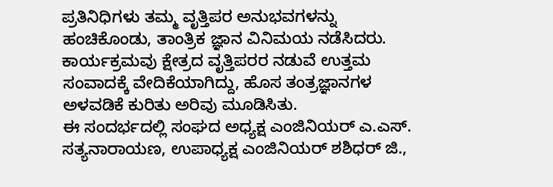ಪ್ರತಿನಿಧಿಗಳು ತಮ್ಮ ವೃತ್ತಿಪರ ಅನುಭವಗಳನ್ನು ಹಂಚಿಕೊಂಡು, ತಾಂತ್ರಿಕ ಜ್ಞಾನ ವಿನಿಮಯ ನಡೆಸಿದರು. ಕಾರ್ಯಕ್ರಮವು ಕ್ಷೇತ್ರದ ವೃತ್ತಿಪರರ ನಡುವೆ ಉತ್ತಮ ಸಂವಾದಕ್ಕೆ ವೇದಿಕೆಯಾಗಿದ್ದು, ಹೊಸ ತಂತ್ರಜ್ಞಾನಗಳ ಅಳವಡಿಕೆ ಕುರಿತು ಅರಿವು ಮೂಡಿಸಿತು.
ಈ ಸಂದರ್ಭದಲ್ಲಿ ಸಂಘದ ಅಧ್ಯಕ್ಷ ಎಂಜಿನಿಯರ್ ಎ.ಎಸ್. ಸತ್ಯನಾರಾಯಣ, ಉಪಾಧ್ಯಕ್ಷ ಎಂಜಿನಿಯರ್ ಶಶಿಧರ್ ಜಿ.,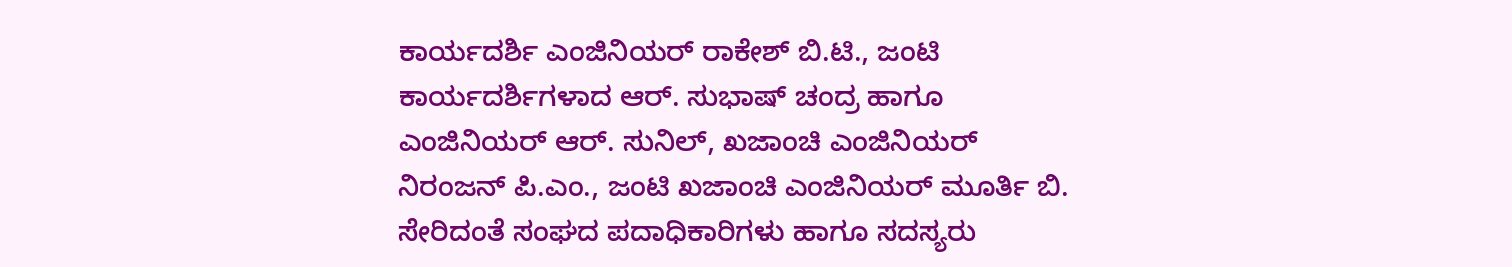ಕಾರ್ಯದರ್ಶಿ ಎಂಜಿನಿಯರ್ ರಾಕೇಶ್ ಬಿ.ಟಿ., ಜಂಟಿ ಕಾರ್ಯದರ್ಶಿಗಳಾದ ಆರ್. ಸುಭಾಷ್ ಚಂದ್ರ ಹಾಗೂ ಎಂಜಿನಿಯರ್ ಆರ್. ಸುನಿಲ್, ಖಜಾಂಚಿ ಎಂಜಿನಿಯರ್ ನಿರಂಜನ್ ಪಿ.ಎಂ., ಜಂಟಿ ಖಜಾಂಚಿ ಎಂಜಿನಿಯರ್ ಮೂರ್ತಿ ಬಿ. ಸೇರಿದಂತೆ ಸಂಘದ ಪದಾಧಿಕಾರಿಗಳು ಹಾಗೂ ಸದಸ್ಯರು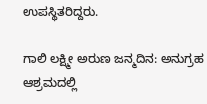ಉಪಸ್ಥಿತರಿದ್ದರು.

ಗಾಲಿ ಲಕ್ಷ್ಮೀ ಅರುಣ ಜನ್ಮದಿನ: ಅನುಗ್ರಹ ಆಶ್ರಮದಲ್ಲಿ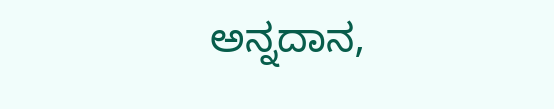ಅನ್ನದಾನ,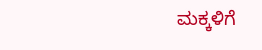ಮಕ್ಕಳಿಗೆ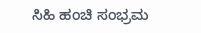ಸಿಹಿ ಹಂಚಿ ಸಂಭ್ರಮ